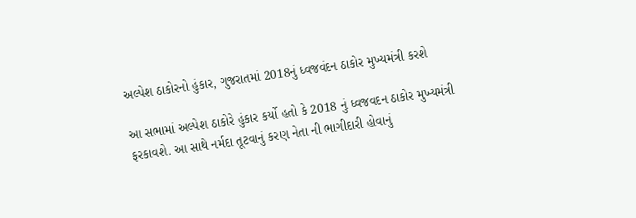અલ્પેશ ઠાકોરનો હુંકાર, ગુજરાતમાં 2018નું ધ્વજવંદન ઠાકોર મુખ્યમંત્રી કરશે

આ સભામાં અલ્પેશ ઠાકોરે હુંકાર કર્યો હતો કે 2018 નું ધ્વજવદન ઠાકોર મુખ્યમંત્રી ફરકાવશે. આ સાથે નર્મદા તૂટવાનું કરણ નેતા ની ભાગીદારી હોવાનું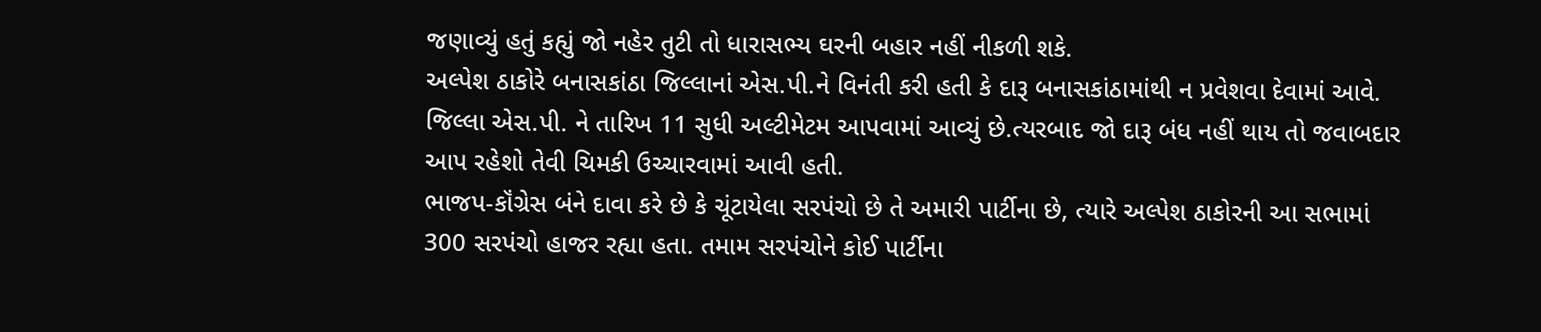જણાવ્યું હતું કહ્યું જો નહેર તુટી તો ધારાસભ્ય ઘરની બહાર નહીં નીકળી શકે.
અલ્પેશ ઠાકોરે બનાસકાંઠા જિલ્લાનાં એસ.પી.ને વિનંતી કરી હતી કે દારૂ બનાસકાંઠામાંથી ન પ્રવેશવા દેવામાં આવે. જિલ્લા એસ.પી. ને તારિખ 11 સુધી અલ્ટીમેટમ આપવામાં આવ્યું છે.ત્યરબાદ જો દારૂ બંધ નહીં થાય તો જવાબદાર આપ રહેશો તેવી ચિમકી ઉચ્ચારવામાં આવી હતી.
ભાજપ-કૉંગ્રેસ બંને દાવા કરે છે કે ચૂંટાયેલા સરપંચો છે તે અમારી પાર્ટીના છે, ત્યારે અલ્પેશ ઠાકોરની આ સભામાં 300 સરપંચો હાજર રહ્યા હતા. તમામ સરપંચોને કોઈ પાર્ટીના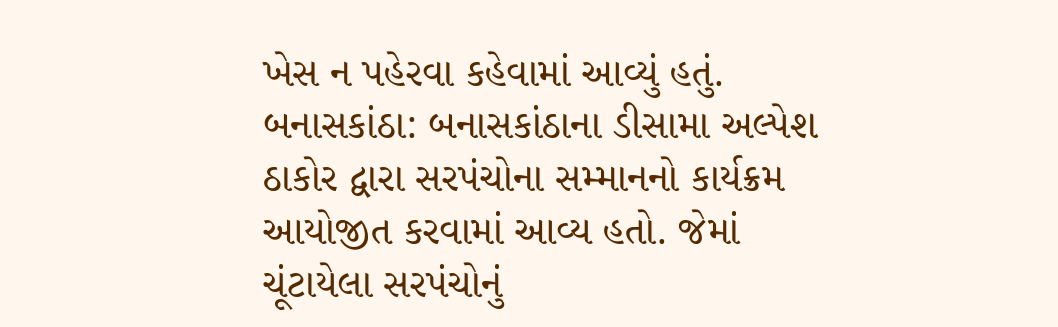ખેસ ન પહેરવા કહેવામાં આવ્યું હતું.
બનાસકાંઠા: બનાસકાંઠાના ડીસામા અલ્પેશ ઠાકોર દ્વારા સરપંચોના સમ્માનનો કાર્યક્રમ આયોજીત કરવામાં આવ્ય હતો. જેમાં ચૂંટાયેલા સરપંચોનું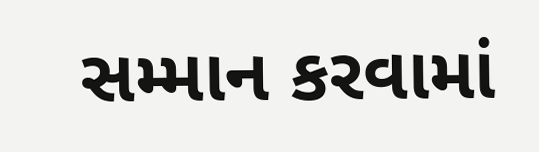સમ્માન કરવામાં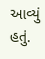આવ્યું હતું.